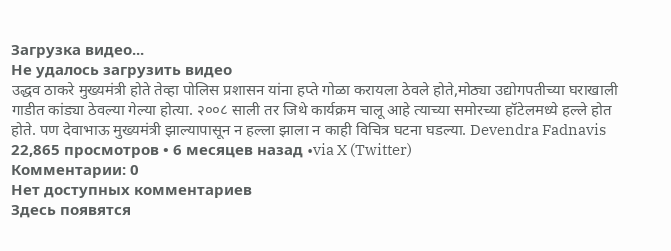Загрузка видео...
Не удалось загрузить видео
उद्धव ठाकरे मुख्यमंत्री होते तेव्हा पोलिस प्रशासन यांना हप्ते गोळा करायला ठेवले होते,मोठ्या उद्योगपतीच्या घराखाली गाडीत कांड्या ठेवल्या गेल्या होत्या. २००८ साली तर जिथे कार्यक्रम चालू आहे त्याच्या समोरच्या हॉटेलमध्ये हल्ले होत होते. पण देवाभाऊ मुख्यमंत्री झाल्यापासून न हल्ला झाला न काही विचित्र घटना घडल्या. Devendra Fadnavis
22,865 просмотров • 6 месяцев назад •via X (Twitter)
Комментарии: 0
Нет доступных комментариев
Здесь появятся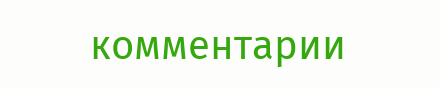комментарии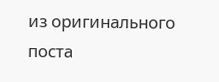из оригинального поста